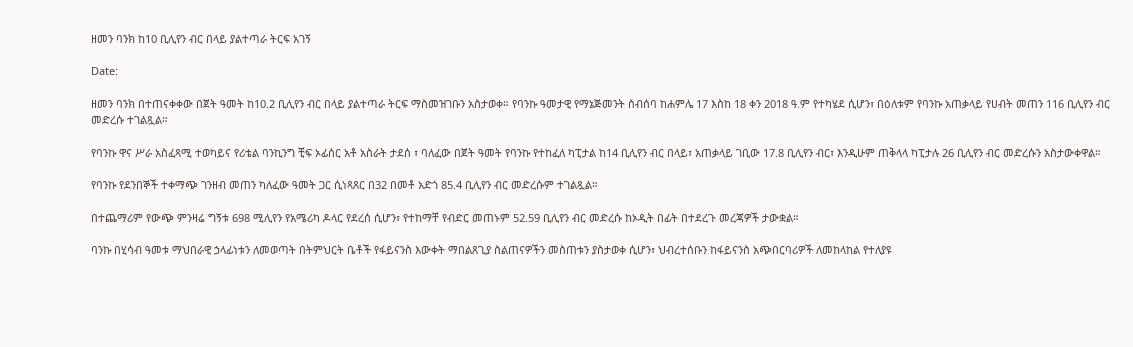ዘመን ባንክ ከ10 ቢሊየን ብር በላይ ያልተጣራ ትርፍ አገኝ

Date:

ዘመን ባንክ በተጠናቀቀው በጀት ዓመት ከ10.2 ቢሊየን ብር በላይ ያልተጣራ ትርፍ ማስመዝገቡን አስታወቀ። የባንኩ ዓመታዊ የማኔጅመንት ስብሰባ ከሐምሌ 17 እስከ 18 ቀን 2018 ዓ.ም የተካሄደ ሲሆን፣ በዕለቱም የባንኩ አጠቃላይ የሀብት መጠን 116 ቢሊየን ብር መድረሱ ተገልጿል።

የባንኩ ዋና ሥራ አስፈጻሚ ተወካይና የሪቴል ባንኪንግ ቺፍ ኦፊሰር አቶ አስራት ታደሰ ፣ ባለፈው በጀት ዓመት የባንኩ የተከፈለ ካፒታል ከ14 ቢሊየን ብር በላይ፣ አጠቃላይ ገቢው 17.8 ቢሊየን ብር፣ እንዲሁም ጠቅላላ ካፒታሉ 26 ቢሊየን ብር መድረሱን አስታውቀዋል።

የባንኩ የደንበኞች ተቀማጭ ገንዘብ መጠን ካለፈው ዓመት ጋር ሲነጻጸር በ32 በመቶ አድጎ 85.4 ቢሊየን ብር መድረሱም ተገልጿል።

በተጨማሪም የውጭ ምንዛሬ ግኝቱ 698 ሚሊየን የአሜሪካ ዶላር የደረሰ ሲሆን፣ የተከማቸ የብድር መጠኑም 52.59 ቢሊየን ብር መድረሱ ከኦዲት በፊት በተደረጉ መረጃዎች ታውቋል።

ባንኩ በሂሳብ ዓመቱ ማህበራዊ ኃላፊነቱን ለመወጣት በትምህርት ቤቶች የፋይናንስ እውቀት ማበልጸጊያ ስልጠናዎችን መስጠቱን ያስታወቀ ሲሆን፣ ህብረተሰቡን ከፋይናንስ አጭበርባሪዎች ለመከላከል የተለያዩ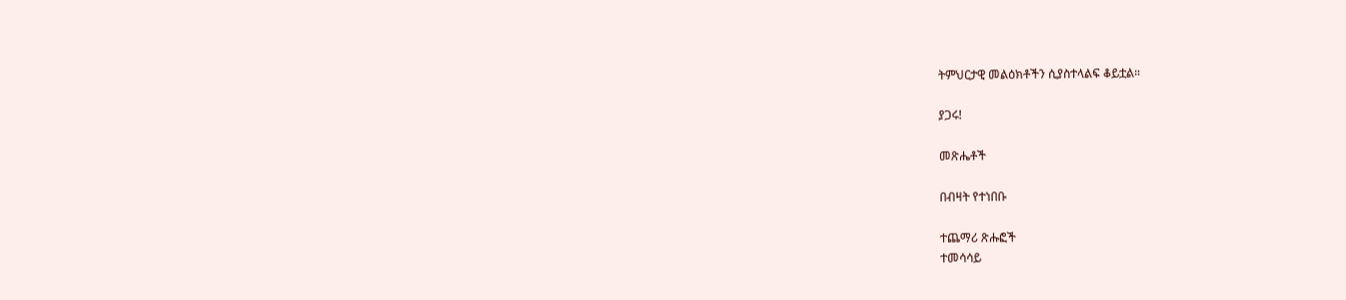ትምህርታዊ መልዕክቶችን ሲያስተላልፍ ቆይቷል።

ያጋሩ!

መጽሔቶች

በብዛት የተነበቡ

ተጨማሪ ጽሑፎች
ተመሳሳይ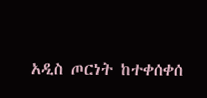አዲስ ጦርነት ከተቀሰቀሰ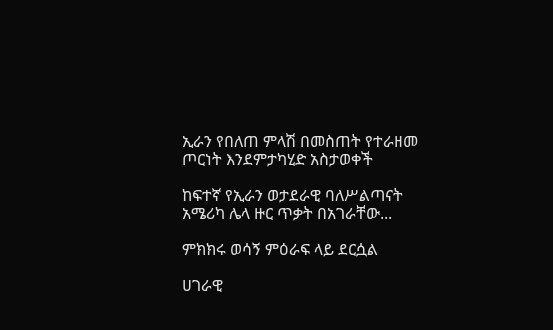ኢራን የበለጠ ምላሽ በመስጠት የተራዘመ ጦርነት እንደምታካሂድ አስታወቀች

ከፍተኛ የኢራን ወታደራዊ ባለሥልጣናት አሜሪካ ሌላ ዙር ጥቃት በአገራቸው...

ምክክሩ ወሳኝ ምዕራፍ ላይ ደርሷል

ሀገራዊ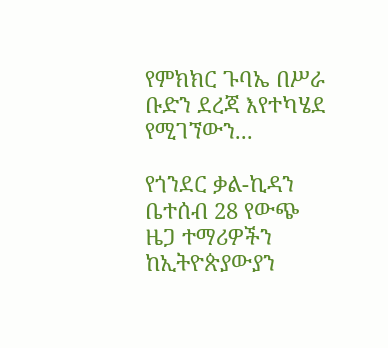የምክክር ጉባኤ በሥራ ቡድን ደረጃ እየተካሄደ የሚገኘውን...

የጎንደር ቃል-ኪዳን ቤተሰብ 28 የውጭ ዜጋ ተማሪዎችን ከኢትዮጵያውያን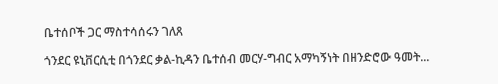ቤተሰቦች ጋር ማስተሳሰሩን ገለጸ

ጎንደር ዩኒቨርሲቲ በጎንደር ቃል-ኪዳን ቤተሰብ መርሃ-ግብር አማካኝነት በዘንድሮው ዓመት...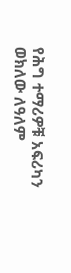የሕግ ተማሪዎቹ አፍሪካን ወክለው ለዓለም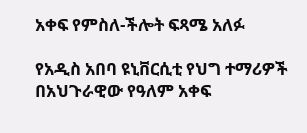አቀፍ የምስለ-ችሎት ፍጻሜ አለፉ

የአዲስ አበባ ዩኒቨርሲቲ የህግ ተማሪዎች በአህጉራዊው የዓለም አቀፍ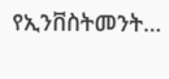የኢንቨስትመንት...